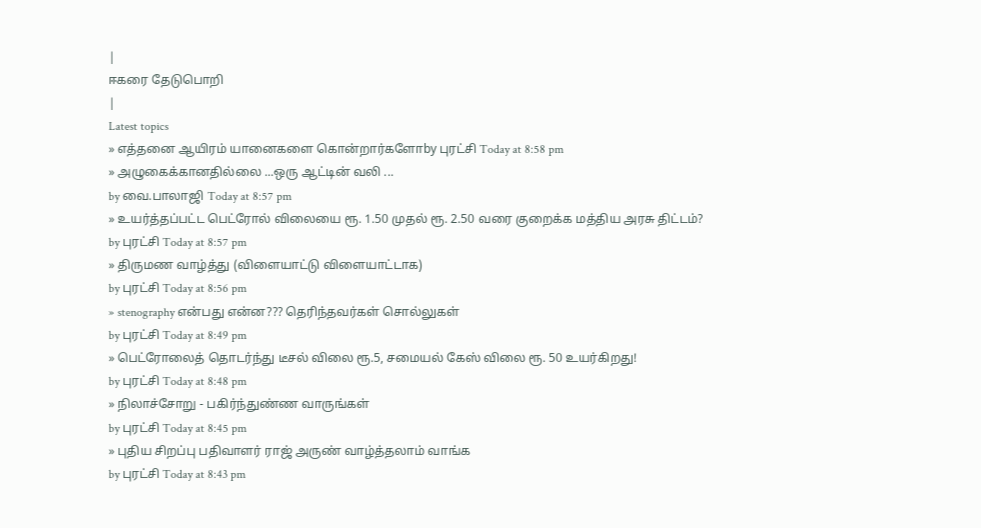|
ஈகரை தேடுபொறி
|
Latest topics
» எத்தனை ஆயிரம் யானைகளை கொன்றார்களோby புரட்சி Today at 8:58 pm
» அழுகைக்கானதில்லை ...ஒரு ஆட்டின் வலி ...
by வை.பாலாஜி Today at 8:57 pm
» உயர்த்தப்பட்ட பெட்ரோல் விலையை ரூ. 1.50 முதல் ரூ. 2.50 வரை குறைக்க மத்திய அரசு திட்டம்?
by புரட்சி Today at 8:57 pm
» திருமண வாழ்த்து (விளையாட்டு விளையாட்டாக)
by புரட்சி Today at 8:56 pm
» stenography என்பது என்ன??? தெரிந்தவர்கள் சொல்லுகள்
by புரட்சி Today at 8:49 pm
» பெட்ரோலைத் தொடர்ந்து டீசல் விலை ரூ.5, சமையல் கேஸ் விலை ரூ. 50 உயர்கிறது!
by புரட்சி Today at 8:48 pm
» நிலாச்சோறு - பகிர்ந்துண்ண வாருங்கள்
by புரட்சி Today at 8:45 pm
» புதிய சிறப்பு பதிவாளர் ராஜ் அருண் வாழ்த்தலாம் வாங்க
by புரட்சி Today at 8:43 pm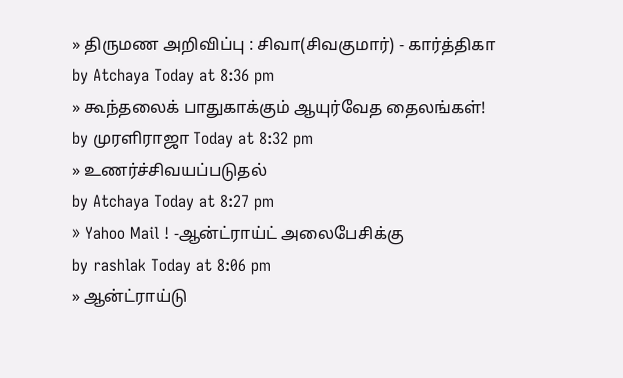» திருமண அறிவிப்பு : சிவா(சிவகுமார்) - கார்த்திகா
by Atchaya Today at 8:36 pm
» கூந்தலைக் பாதுகாக்கும் ஆயுர்வேத தைலங்கள்!
by முரளிராஜா Today at 8:32 pm
» உணர்ச்சிவயப்படுதல்
by Atchaya Today at 8:27 pm
» Yahoo Mail ! -ஆன்ட்ராய்ட் அலைபேசிக்கு
by rashlak Today at 8:06 pm
» ஆன்ட்ராய்டு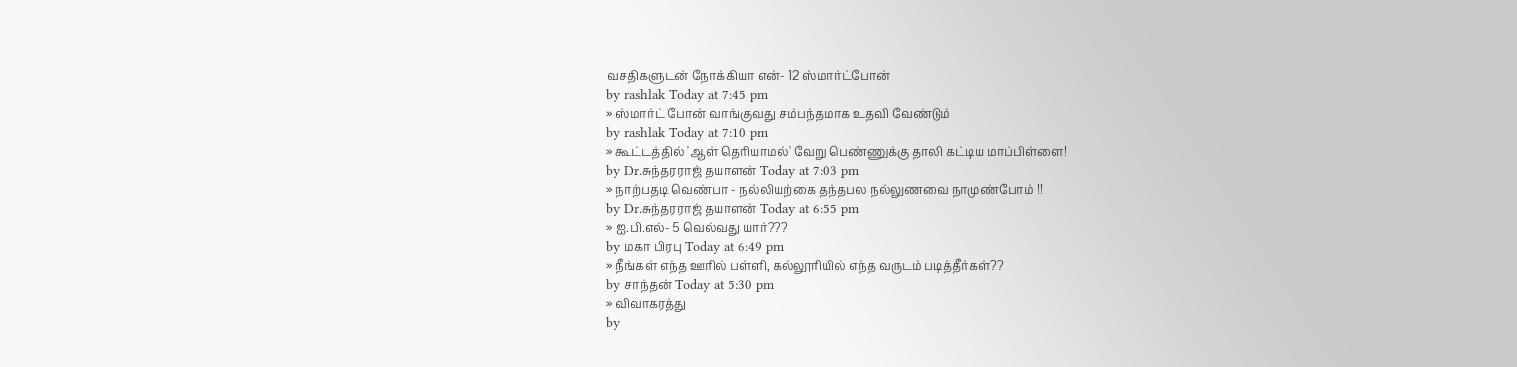வசதிகளுடன் நோக்கியா என்- 12 ஸ்மார்ட்போன்
by rashlak Today at 7:45 pm
» ஸ்மார்ட் போன் வாங்குவது சம்பந்தமாக உதவி வேண்டும்
by rashlak Today at 7:10 pm
» கூட்டத்தில் 'ஆள் தெரியாமல்' வேறு பெண்ணுக்கு தாலி கட்டிய மாப்பிள்ளை!
by Dr.சுந்தரராஜ் தயாளன் Today at 7:03 pm
» நாற்பதடி வெண்பா - நல்லியற்கை தந்தபல நல்லுணவை நாமுண்போம் !!
by Dr.சுந்தரராஜ் தயாளன் Today at 6:55 pm
» ஐ.பி.எல்- 5 வெல்வது யார்???
by மகா பிரபு Today at 6:49 pm
» நீங்கள் எந்த ஊரில் பள்ளி, கல்லூரியில் எந்த வருடம் படித்தீர்கள்??
by சாந்தன் Today at 5:30 pm
» விவாகரத்து
by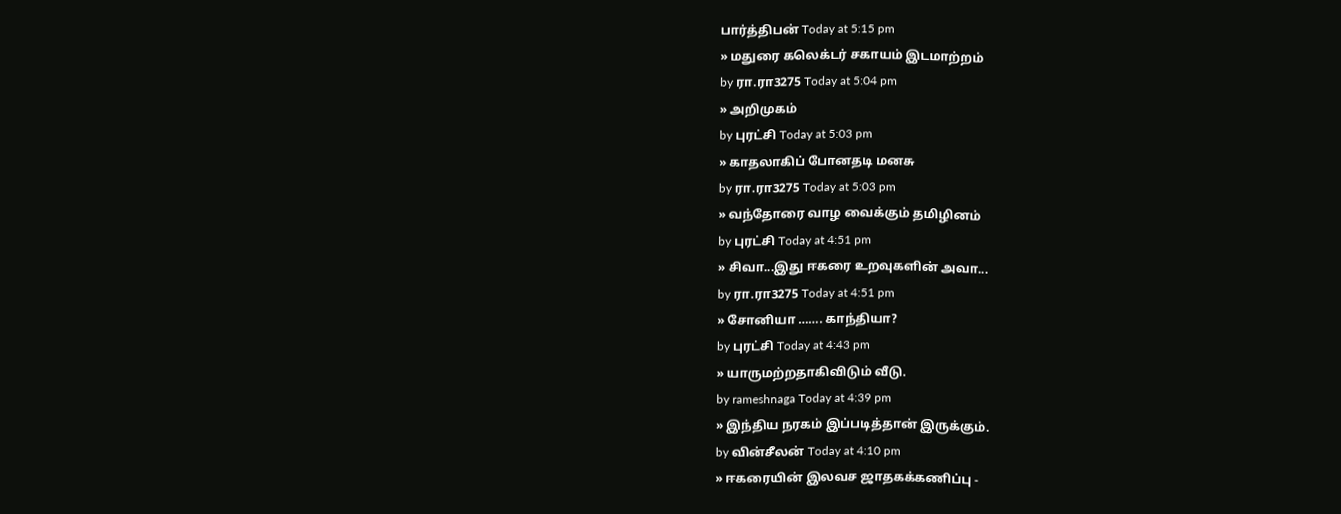பார்த்திபன் Today at 5:15 pm
» மதுரை கலெக்டர் சகாயம் இடமாற்றம்
by ரா.ரா3275 Today at 5:04 pm
» அறிமுகம்
by புரட்சி Today at 5:03 pm
» காதலாகிப் போனதடி மனசு
by ரா.ரா3275 Today at 5:03 pm
» வந்தோரை வாழ வைக்கும் தமிழினம்
by புரட்சி Today at 4:51 pm
» சிவா...இது ஈகரை உறவுகளின் அவா...
by ரா.ரா3275 Today at 4:51 pm
» சோனியா ……. காந்தியா?
by புரட்சி Today at 4:43 pm
» யாருமற்றதாகிவிடும் வீடு.
by rameshnaga Today at 4:39 pm
» இந்திய நரகம் இப்படித்தான் இருக்கும்.
by வின்சீலன் Today at 4:10 pm
» ஈகரையின் இலவச ஜாதகக்கணிப்பு -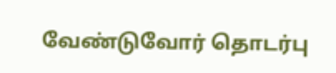வேண்டுவோர் தொடர்பு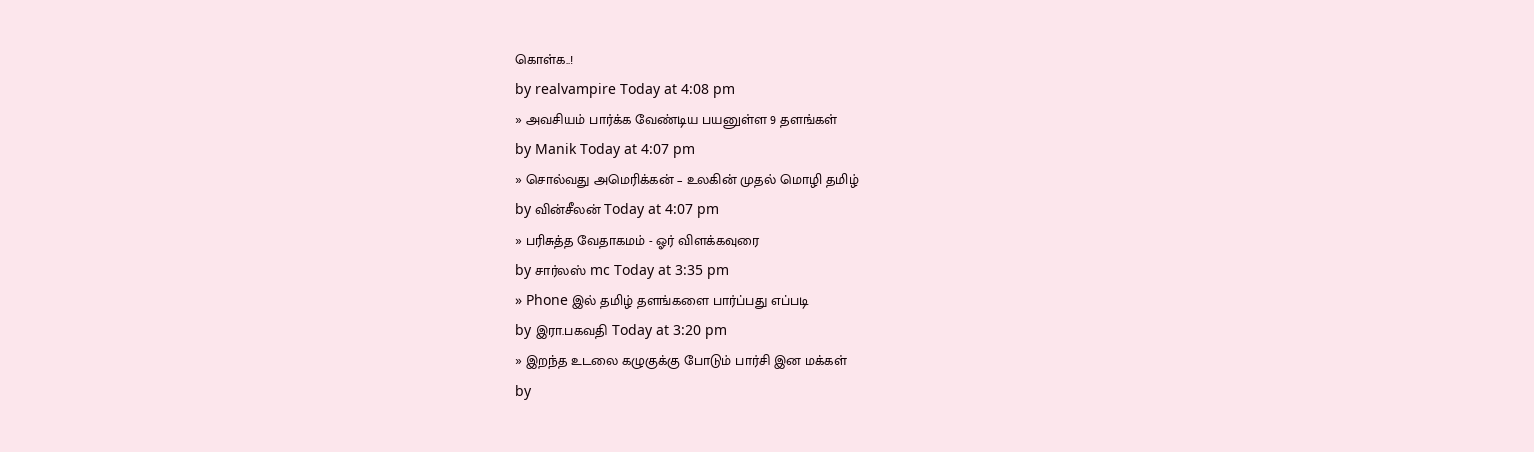கொள்க..!
by realvampire Today at 4:08 pm
» அவசியம் பார்க்க வேண்டிய பயனுள்ள 9 தளங்கள்
by Manik Today at 4:07 pm
» சொல்வது அமெரிக்கன் – உலகின் முதல் மொழி தமிழ்
by வின்சீலன் Today at 4:07 pm
» பரிசுத்த வேதாகமம் - ஓர் விளக்கவுரை
by சார்லஸ் mc Today at 3:35 pm
» Phone இல் தமிழ் தளங்களை பார்ப்பது எப்படி
by இரா.பகவதி Today at 3:20 pm
» இறந்த உடலை கழுகுக்கு போடும் பார்சி இன மக்கள்
by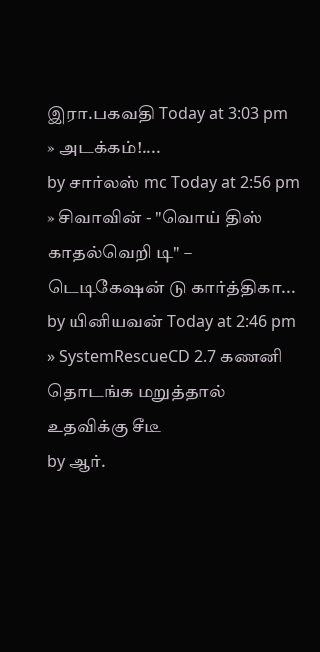இரா.பகவதி Today at 3:03 pm
» அடக்கம்!....
by சார்லஸ் mc Today at 2:56 pm
» சிவாவின் - "வொய் திஸ் காதல்வெறி டி" – டெடிகேஷன் டு கார்த்திகா...
by யினியவன் Today at 2:46 pm
» SystemRescueCD 2.7 கணனி தொடங்க மறுத்தால் உதவிக்கு சீடீ
by ஆர்.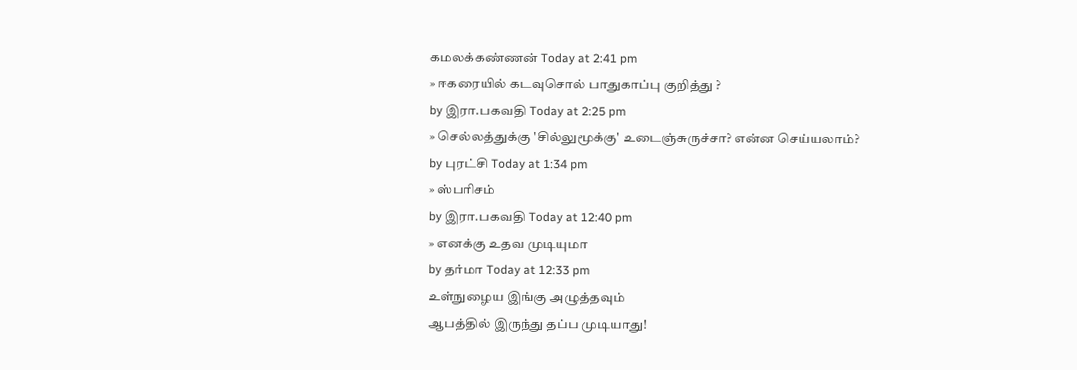கமலக்கண்ணன் Today at 2:41 pm
» ஈகரையில் கடவுசொல் பாதுகாப்பு குறித்து ?
by இரா.பகவதி Today at 2:25 pm
» செல்லத்துக்கு 'சில்லுமூக்கு' உடைஞ்சுருச்சா? என்ன செய்யலாம்?
by புரட்சி Today at 1:34 pm
» ஸ்பரிசம்
by இரா.பகவதி Today at 12:40 pm
» எனக்கு உதவ முடியுமா
by தர்மா Today at 12:33 pm
உள்நுழைய இங்கு அழுத்தவும்
ஆபத்தில் இருந்து தப்ப முடியாது!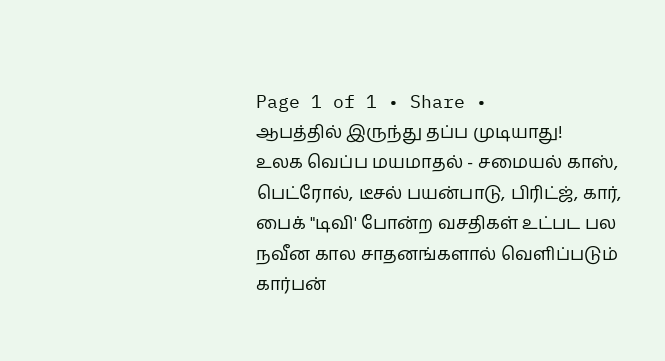Page 1 of 1 • Share •
ஆபத்தில் இருந்து தப்ப முடியாது!
உலக வெப்ப மயமாதல் - சமையல் காஸ், பெட்ரோல், டீசல் பயன்பாடு, பிரிட்ஜ், கார், பைக் "டிவி' போன்ற வசதிகள் உட்பட பல நவீன கால சாதனங்களால் வெளிப்படும் கார்பன்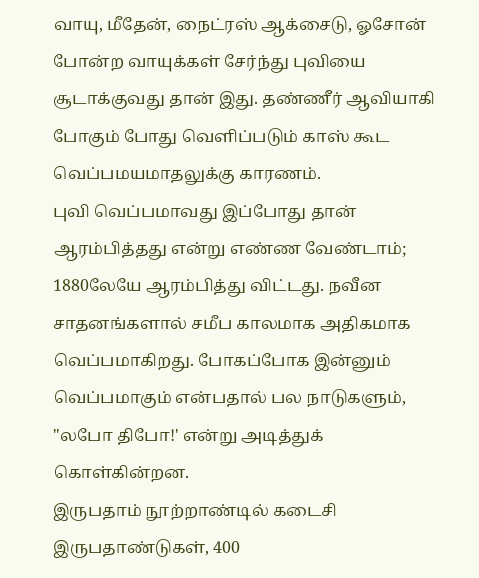வாயு, மீதேன், நைட்ரஸ் ஆக்சைடு, ஓசோன் போன்ற வாயுக்கள் சேர்ந்து புவியை சூடாக்குவது தான் இது. தண்ணீர் ஆவியாகி போகும் போது வெளிப்படும் காஸ் கூட வெப்பமயமாதலுக்கு காரணம்.
புவி வெப்பமாவது இப்போது தான் ஆரம்பித்தது என்று எண்ண வேண்டாம்; 1880லேயே ஆரம்பித்து விட்டது. நவீன சாதனங்களால் சமீப காலமாக அதிகமாக வெப்பமாகிறது. போகப்போக இன்னும் வெப்பமாகும் என்பதால் பல நாடுகளும், "லபோ திபோ!' என்று அடித்துக் கொள்கின்றன.
இருபதாம் நூற்றாண்டில் கடைசி இருபதாண்டுகள், 400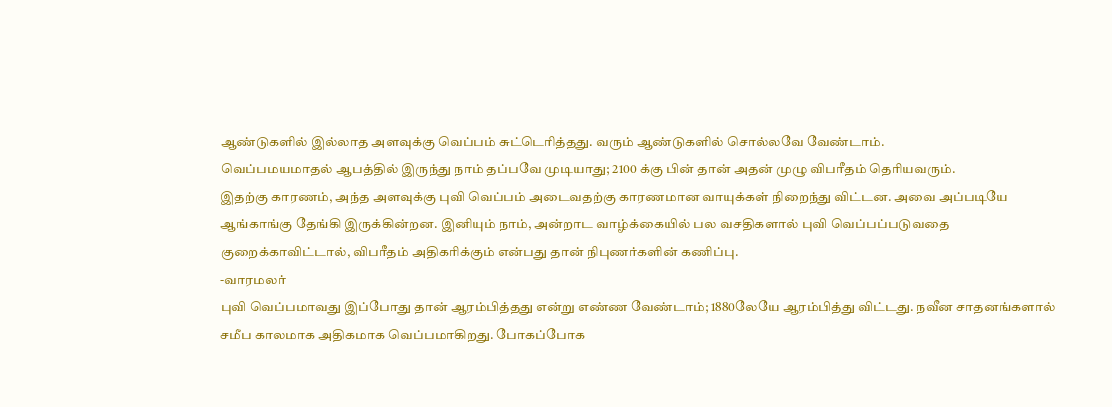ஆண்டுகளில் இல்லாத அளவுக்கு வெப்பம் சுட்டெரித்தது. வரும் ஆண்டுகளில் சொல்லவே வேண்டாம்.
வெப்பமயமாதல் ஆபத்தில் இருந்து நாம் தப்பவே முடியாது; 2100 க்கு பின் தான் அதன் முழு விபரீதம் தெரியவரும்.
இதற்கு காரணம், அந்த அளவுக்கு புவி வெப்பம் அடைவதற்கு காரணமான வாயுக்கள் நிறைந்து விட்டன. அவை அப்படியே ஆங்காங்கு தேங்கி இருக்கின்றன. இனியும் நாம், அன்றாட வாழ்க்கையில் பல வசதிகளால் புவி வெப்பப்படுவதை குறைக்காவிட்டால், விபரீதம் அதிகரிக்கும் என்பது தான் நிபுணர்களின் கணிப்பு.
-வாரமலர்
புவி வெப்பமாவது இப்போது தான் ஆரம்பித்தது என்று எண்ண வேண்டாம்; 1880லேயே ஆரம்பித்து விட்டது. நவீன சாதனங்களால் சமீப காலமாக அதிகமாக வெப்பமாகிறது. போகப்போக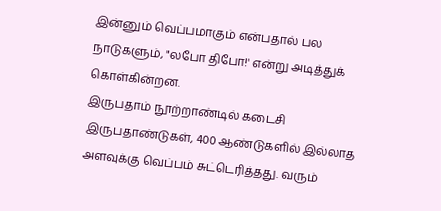இன்னும் வெப்பமாகும் என்பதால் பல நாடுகளும், "லபோ திபோ!' என்று அடித்துக் கொள்கின்றன.
இருபதாம் நூற்றாண்டில் கடைசி இருபதாண்டுகள், 400 ஆண்டுகளில் இல்லாத அளவுக்கு வெப்பம் சுட்டெரித்தது. வரும்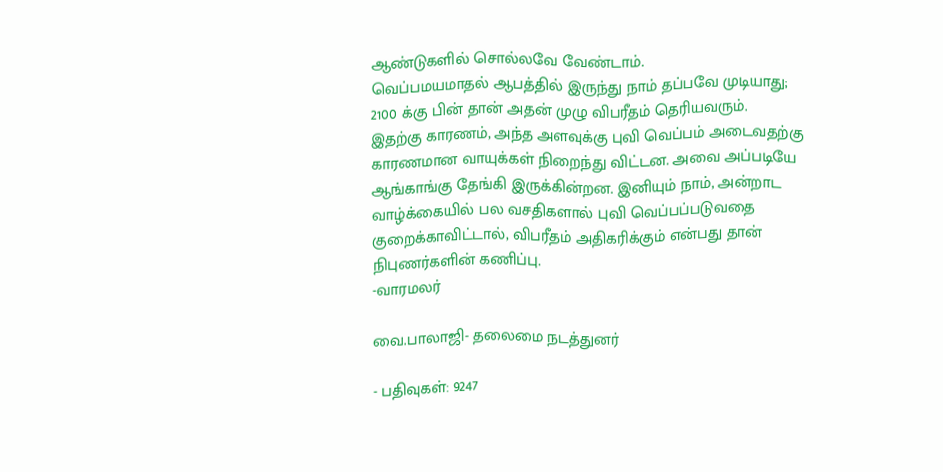ஆண்டுகளில் சொல்லவே வேண்டாம்.
வெப்பமயமாதல் ஆபத்தில் இருந்து நாம் தப்பவே முடியாது; 2100 க்கு பின் தான் அதன் முழு விபரீதம் தெரியவரும்.
இதற்கு காரணம், அந்த அளவுக்கு புவி வெப்பம் அடைவதற்கு காரணமான வாயுக்கள் நிறைந்து விட்டன. அவை அப்படியே ஆங்காங்கு தேங்கி இருக்கின்றன. இனியும் நாம், அன்றாட வாழ்க்கையில் பல வசதிகளால் புவி வெப்பப்படுவதை குறைக்காவிட்டால், விபரீதம் அதிகரிக்கும் என்பது தான் நிபுணர்களின் கணிப்பு.
-வாரமலர்

வை.பாலாஜி- தலைமை நடத்துனர்

- பதிவுகள்: 9247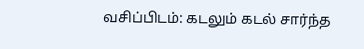வசிப்பிடம்: கடலும் கடல் சார்ந்த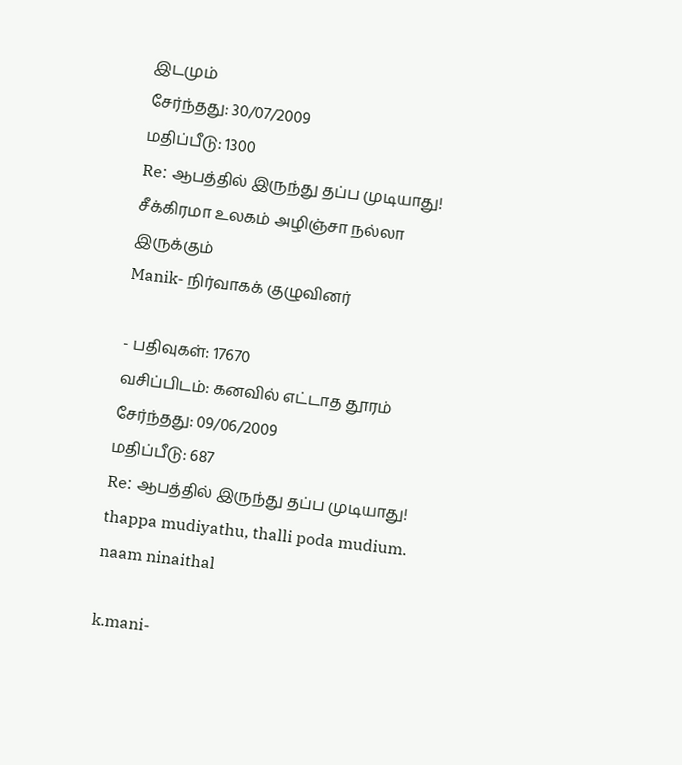இடமும்
சேர்ந்தது: 30/07/2009
மதிப்பீடு: 1300
Re: ஆபத்தில் இருந்து தப்ப முடியாது!
சீக்கிரமா உலகம் அழிஞ்சா நல்லா இருக்கும்
Manik- நிர்வாகக் குழுவினர்

- பதிவுகள்: 17670
வசிப்பிடம்: கனவில் எட்டாத தூரம்
சேர்ந்தது: 09/06/2009
மதிப்பீடு: 687
Re: ஆபத்தில் இருந்து தப்ப முடியாது!
thappa mudiyathu, thalli poda mudium. naam ninaithal

k.mani-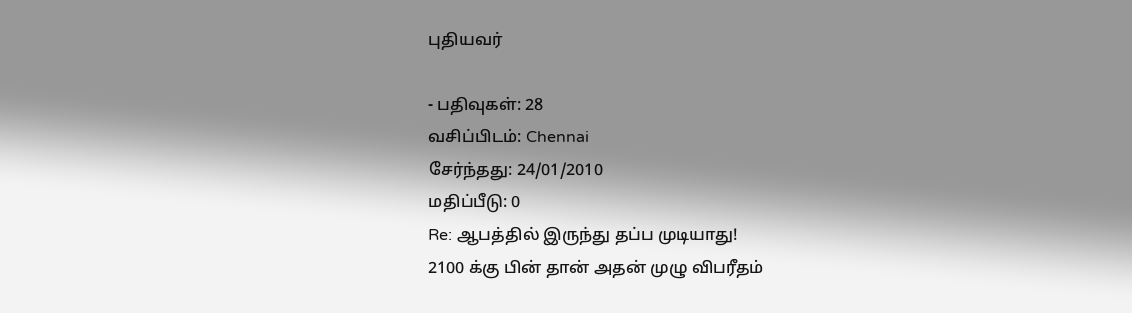புதியவர்

- பதிவுகள்: 28
வசிப்பிடம்: Chennai
சேர்ந்தது: 24/01/2010
மதிப்பீடு: 0
Re: ஆபத்தில் இருந்து தப்ப முடியாது!
2100 க்கு பின் தான் அதன் முழு விபரீதம்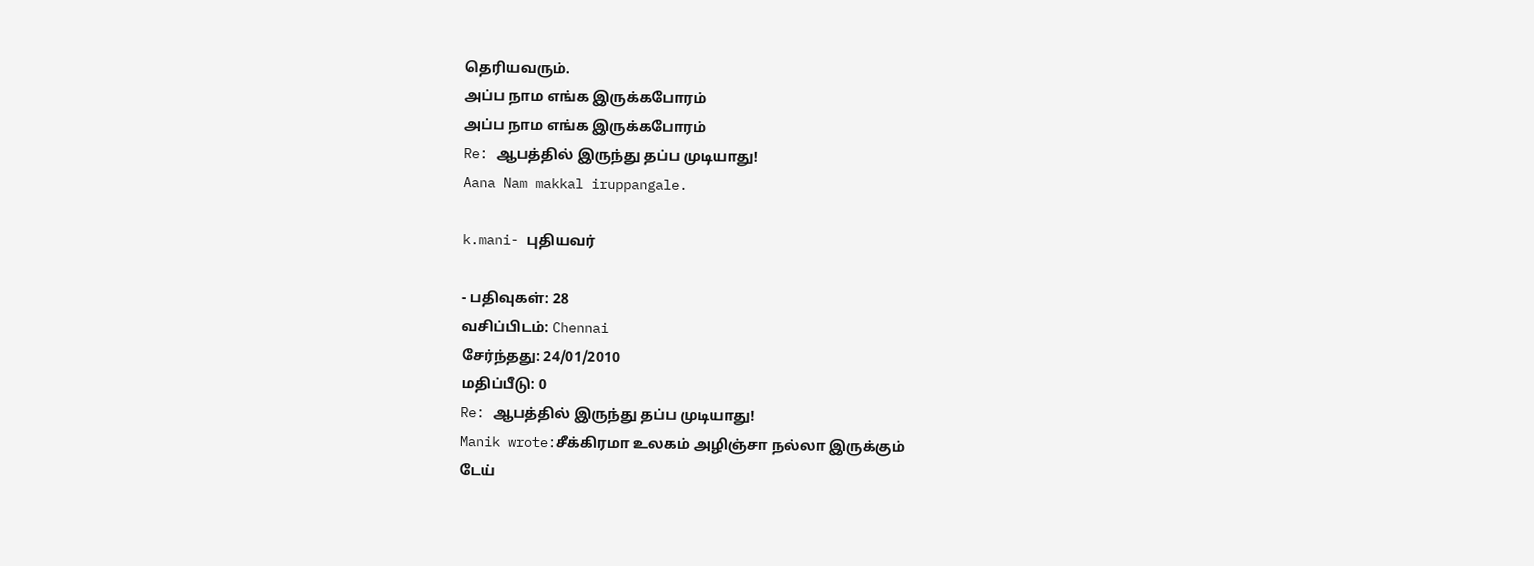தெரியவரும்.
அப்ப நாம எங்க இருக்கபோரம்
அப்ப நாம எங்க இருக்கபோரம்
Re: ஆபத்தில் இருந்து தப்ப முடியாது!
Aana Nam makkal iruppangale.

k.mani- புதியவர்

- பதிவுகள்: 28
வசிப்பிடம்: Chennai
சேர்ந்தது: 24/01/2010
மதிப்பீடு: 0
Re: ஆபத்தில் இருந்து தப்ப முடியாது!
Manik wrote:சீக்கிரமா உலகம் அழிஞ்சா நல்லா இருக்கும்
டேய்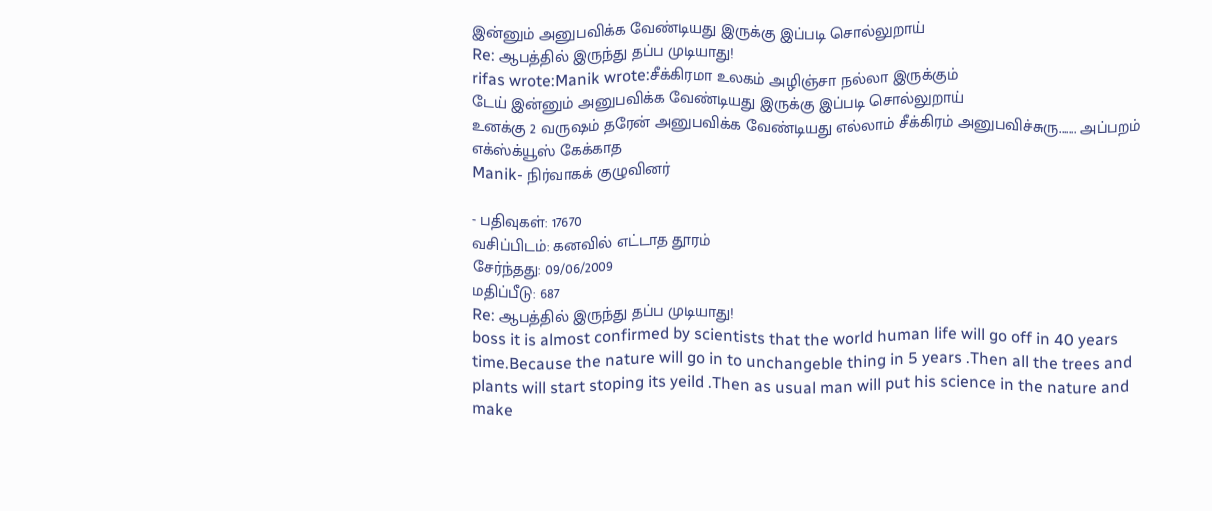இன்னும் அனுபவிக்க வேண்டியது இருக்கு இப்படி சொல்லுறாய்
Re: ஆபத்தில் இருந்து தப்ப முடியாது!
rifas wrote:Manik wrote:சீக்கிரமா உலகம் அழிஞ்சா நல்லா இருக்கும்
டேய் இன்னும் அனுபவிக்க வேண்டியது இருக்கு இப்படி சொல்லுறாய்
உனக்கு 2 வருஷம் தரேன் அனுபவிக்க வேண்டியது எல்லாம் சீக்கிரம் அனுபவிச்சுரு....... அப்பறம் எக்ஸ்க்யூஸ் கேக்காத
Manik- நிர்வாகக் குழுவினர்

- பதிவுகள்: 17670
வசிப்பிடம்: கனவில் எட்டாத தூரம்
சேர்ந்தது: 09/06/2009
மதிப்பீடு: 687
Re: ஆபத்தில் இருந்து தப்ப முடியாது!
boss it is almost confirmed by scientists that the world human life will go off in 40 years time.Because the nature will go in to unchangeble thing in 5 years .Then all the trees and plants will start stoping its yeild .Then as usual man will put his science in the nature and make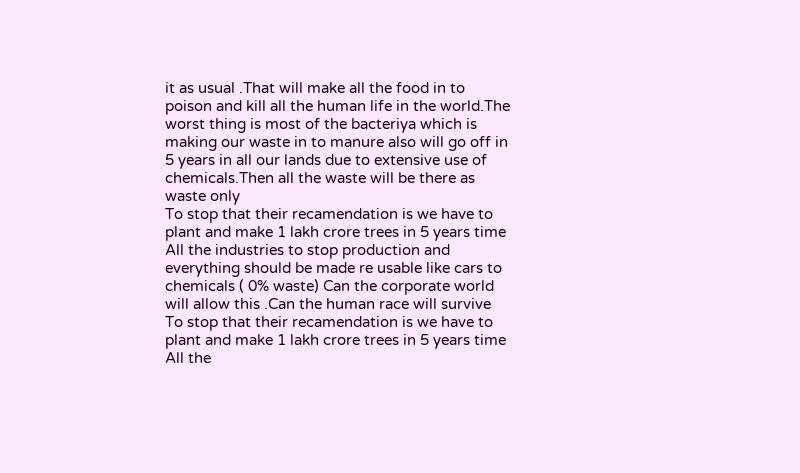it as usual .That will make all the food in to poison and kill all the human life in the world.The worst thing is most of the bacteriya which is making our waste in to manure also will go off in 5 years in all our lands due to extensive use of chemicals.Then all the waste will be there as waste only
To stop that their recamendation is we have to plant and make 1 lakh crore trees in 5 years time
All the industries to stop production and everything should be made re usable like cars to chemicals ( 0% waste) Can the corporate world will allow this .Can the human race will survive
To stop that their recamendation is we have to plant and make 1 lakh crore trees in 5 years time
All the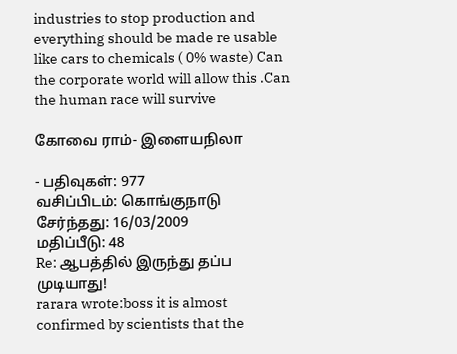industries to stop production and everything should be made re usable like cars to chemicals ( 0% waste) Can the corporate world will allow this .Can the human race will survive

கோவை ராம்- இளையநிலா

- பதிவுகள்: 977
வசிப்பிடம்: கொங்குநாடு
சேர்ந்தது: 16/03/2009
மதிப்பீடு: 48
Re: ஆபத்தில் இருந்து தப்ப முடியாது!
rarara wrote:boss it is almost confirmed by scientists that the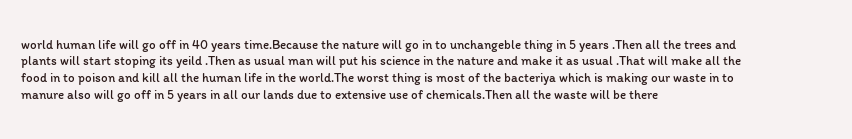world human life will go off in 40 years time.Because the nature will go in to unchangeble thing in 5 years .Then all the trees and plants will start stoping its yeild .Then as usual man will put his science in the nature and make it as usual .That will make all the food in to poison and kill all the human life in the world.The worst thing is most of the bacteriya which is making our waste in to manure also will go off in 5 years in all our lands due to extensive use of chemicals.Then all the waste will be there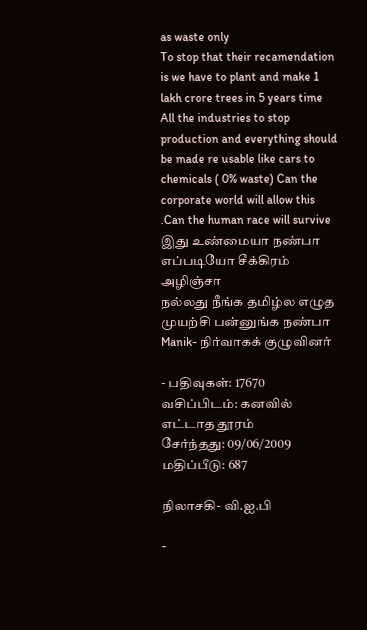as waste only
To stop that their recamendation is we have to plant and make 1 lakh crore trees in 5 years time
All the industries to stop production and everything should be made re usable like cars to chemicals ( 0% waste) Can the corporate world will allow this .Can the human race will survive
இது உண்மையா நண்பா எப்படியோ சீக்கிரம் அழிஞ்சா
நல்லது நீங்க தமிழ்ல எழுத முயற்சி பன்னுங்க நண்பா
Manik- நிர்வாகக் குழுவினர்

- பதிவுகள்: 17670
வசிப்பிடம்: கனவில் எட்டாத தூரம்
சேர்ந்தது: 09/06/2009
மதிப்பீடு: 687

நிலாசகி- வி.ஐ.பி

-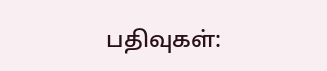பதிவுகள்: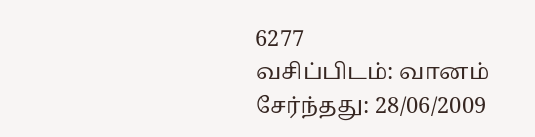6277
வசிப்பிடம்: வானம்
சேர்ந்தது: 28/06/2009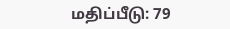மதிப்பீடு: 79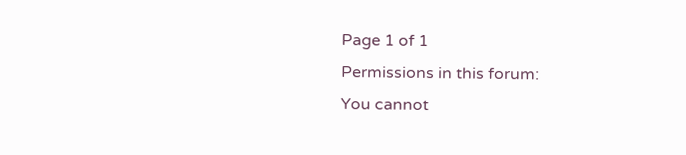Page 1 of 1
Permissions in this forum:
You cannot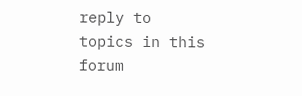reply to topics in this forum